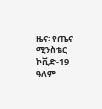ዜና፡ የጤና ሚንስቴር ኮቪድ-19 ዓለም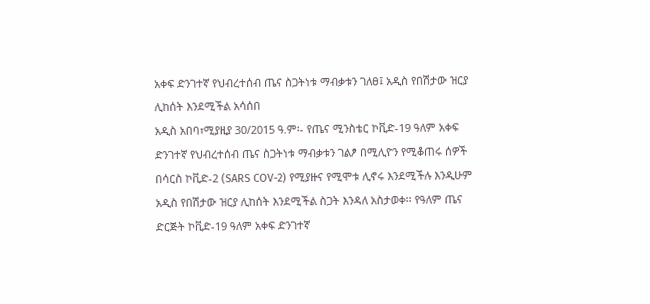አቀፍ ድንገተኛ የህብረተሰብ ጤና ስጋትነቱ ማብቃቱን ገለፀ፤ አዲስ የበሽታው ዝርያ ሊከሰት እንደሚችል አሳሰበ
አዲስ አበባ፣ሚያዚያ 30/2015 ዓ.ም፡- የጤና ሚንስቴር ኮቪድ-19 ዓለም አቀፍ ድንገተኛ የህብረተሰብ ጤና ስጋትነቱ ማብቃቱን ገልፆ በሚሊዮን የሚቆጠሩ ሰዎች በሳርስ ኮቪድ-2 (SARS COV-2) የሚያዙና የሚሞቱ ሊኖሩ እንደሚችሉ እንዲሁም አዲስ የበሽታው ዝርያ ሊከሰት እንደሚችል ስጋት እንዳለ አስታወቀ፡፡ የዓለም ጤና ድርጅት ኮቪድ-19 ዓለም አቀፍ ድንገተኛ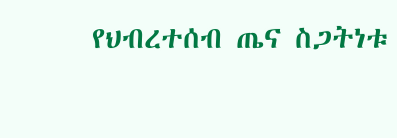የህብረተሰብ ጤና ስጋትነቱ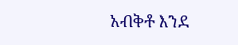አብቅቶ እንደ